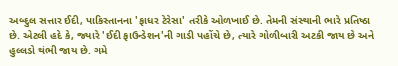અબ્દુલ સત્તાર ઈદી, પાકિસ્તાનના 'ફાધર ટેરેસા' તરીકે ઓળખાઈ છે. તેમની સંસ્થાની ભારે પ્રતિષ્ઠા છે. એટલી હદે કે, જ્યારે 'ઈદી ફાઉન્ડેશન'ની ગાડી પહોંચે છે, ત્યારે ગોળીબારી અટકી જાય છે અને હુલ્લડો થંભી જાય છે. ગમે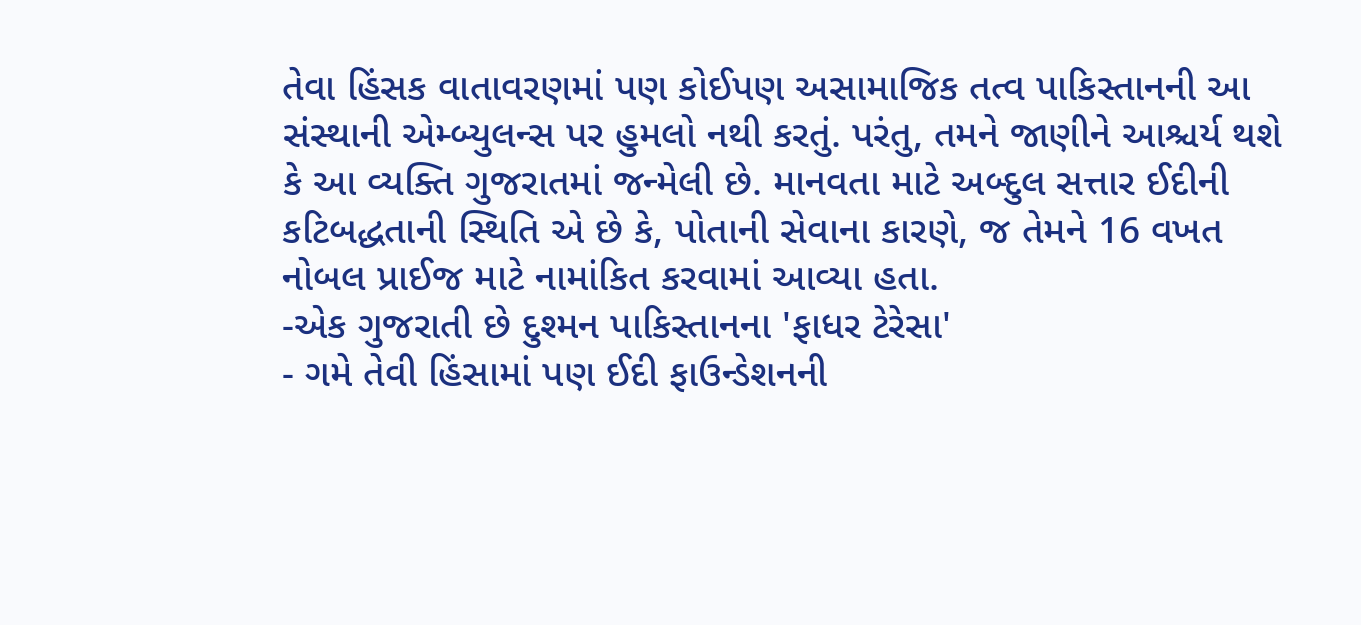તેવા હિંસક વાતાવરણમાં પણ કોઈપણ અસામાજિક તત્વ પાકિસ્તાનની આ સંસ્થાની એમ્બ્યુલન્સ પર હુમલો નથી કરતું. પરંતુ, તમને જાણીને આશ્ચર્ય થશે કે આ વ્યક્તિ ગુજરાતમાં જન્મેલી છે. માનવતા માટે અબ્દુલ સત્તાર ઈદીની કટિબદ્ધતાની સ્થિતિ એ છે કે, પોતાની સેવાના કારણે, જ તેમને 16 વખત નોબલ પ્રાઈજ માટે નામાંકિત કરવામાં આવ્યા હતા.
-એક ગુજરાતી છે દુશ્મન પાકિસ્તાનના 'ફાધર ટેરેસા'
- ગમે તેવી હિંસામાં પણ ઈદી ફાઉન્ડેશનની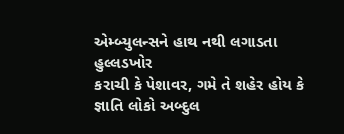એમ્બ્યુલન્સને હાથ નથી લગાડતા હુલ્લડખોર
કરાચી કે પેશાવર, ગમે તે શહેર હોય કે જ્ઞાતિ લોકો અબ્દુલ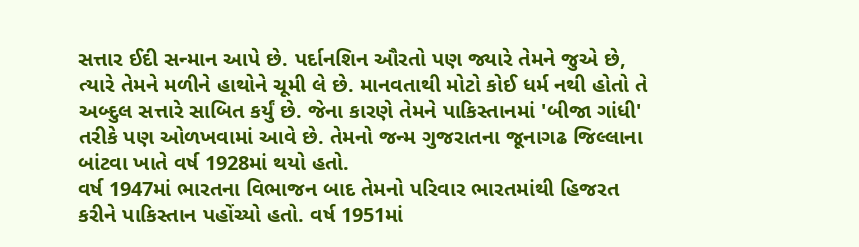સત્તાર ઈદી સન્માન આપે છે. પર્દાનશિન ઔરતો પણ જ્યારે તેમને જુએ છે, ત્યારે તેમને મળીને હાથોને ચૂમી લે છે. માનવતાથી મોટો કોઈ ધર્મ નથી હોતો તે અબ્દુલ સત્તારે સાબિત કર્યું છે. જેના કારણે તેમને પાકિસ્તાનમાં 'બીજા ગાંધી' તરીકે પણ ઓળખવામાં આવે છે. તેમનો જન્મ ગુજરાતના જૂનાગઢ જિલ્લાના બાંટવા ખાતે વર્ષ 1928માં થયો હતો.
વર્ષ 1947માં ભારતના વિભાજન બાદ તેમનો પરિવાર ભારતમાંથી હિજરત કરીને પાકિસ્તાન પહોંચ્યો હતો. વર્ષ 1951માં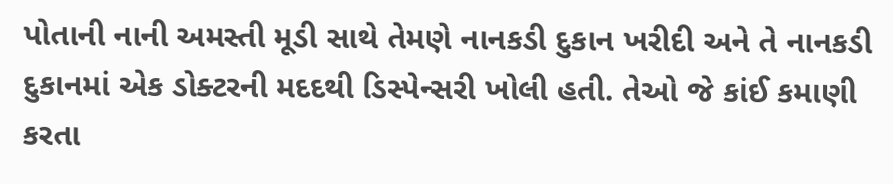પોતાની નાની અમસ્તી મૂડી સાથે તેમણે નાનકડી દુકાન ખરીદી અને તે નાનકડી દુકાનમાં એક ડોક્ટરની મદદથી ડિસ્પેન્સરી ખોલી હતી. તેઓ જે કાંઈ કમાણી કરતા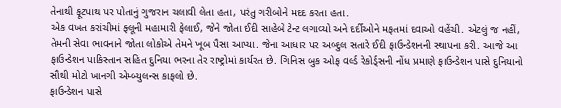તેનાથી ફૂટપાથ પર પોતાનું ગુજરાન ચલાવી લેતા હતા, પરંતુ ગરીબોને મદદ કરતા હતા.
એક વખત કરાંચીમાં ફ્લૂની મહામારી ફેલાઈ, જેને જોતા ઈદી સાહેબે ટેન્ટ લગાવ્યો અને દર્દીઓને મફતમાં દવાઓ વહેંચી. એટલું જ નહીં, તેમની સેવા ભાવનાને જોતા લોકોએ તેમને ખૂબ પૈસા આપ્યા. જેના આધાર પર અબ્દુલ સતારે ઈદી ફાઉન્ડેશનની સ્થાપના કરી. આજે આ ફાઉન્ડેશન પાકિસ્તાન સહિત દુનિયા ભરના તેર રાષ્ટ્રોમાં કાર્યરત છે. ગિનિસ બુક ઓફ વર્લ્ડ રેકોર્ડ્સની નોંધ પ્રમાણે ફાઉન્ડેશન પાસે દુનિયાનો સૌથી મોટો ખાનગી એમ્બ્યુલન્સ કાફલો છે.
ફાઉન્ડેશન પાસે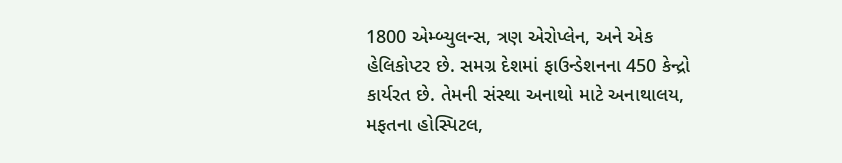1800 એમ્બ્યુલન્સ, ત્રણ એરોપ્લેન, અને એક હેલિકોપ્ટર છે. સમગ્ર દેશમાં ફાઉન્ડેશનના 450 કેન્દ્રો કાર્યરત છે. તેમની સંસ્થા અનાથો માટે અનાથાલય, મફતના હોસ્પિટલ,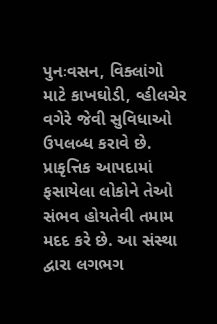પુનઃવસન, વિક્લાંગો માટે કાખઘોડી, વ્હીલચેર વગેરે જેવી સુવિધાઓ ઉપલબ્ધ કરાવે છે. પ્રાકૃત્તિક આપદામાં ફસાયેલા લોકોને તેઓ સંભવ હોયતેવી તમામ મદદ કરે છે. આ સંસ્થા દ્વારા લગભગ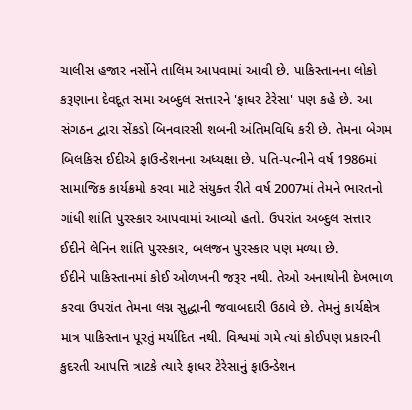ચાલીસ હજાર નર્સોને તાલિમ આપવામાં આવી છે. પાકિસ્તાનના લોકો કરૂણાના દેવદૂત સમા અબ્દુલ સત્તારને 'ફાધર ટેરેસા' પણ કહે છે. આ સંગઠન દ્વારા સેંકડો બિનવારસી શબની અંતિમવિધિ કરી છે. તેમના બેગમ બિલકિસ ઈદીએ ફાઉન્ડેશનના અધ્યક્ષા છે. પતિ-પત્નીને વર્ષ 1986માં સામાજિક કાર્યક્રમો કરવા માટે સંયુક્ત રીતે વર્ષ 2007માં તેમને ભારતનો ગાંધી શાંતિ પુરસ્કાર આપવામાં આવ્યો હતો. ઉપરાંત અબ્દુલ સત્તાર ઈદીને લેનિન શાંતિ પુરસ્કાર, બલજન પુરસ્કાર પણ મળ્યા છે.
ઈદીને પાકિસ્તાનમાં કોઈ ઓળખની જરૂર નથી. તેઓ અનાથોની દેખભાળ કરવા ઉપરાંત તેમના લગ્ન સુદ્ધાની જવાબદારી ઉઠાવે છે. તેમનું કાર્યક્ષેત્ર માત્ર પાકિસ્તાન પૂરતું મર્યાદિત નથી. વિશ્વમાં ગમે ત્યાં કોઈપણ પ્રકારની કુદરતી આપત્તિ ત્રાટકે ત્યારે ફાધર ટેરેસાનું ફાઉન્ડેશન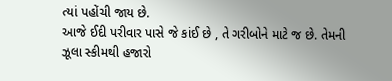ત્યાં પહોંચી જાય છે.
આજે ઈદી પરીવાર પાસે જે કાંઈ છે , તે ગરીબોને માટે જ છે. તેમની ઝૂલા સ્કીમથી હજારો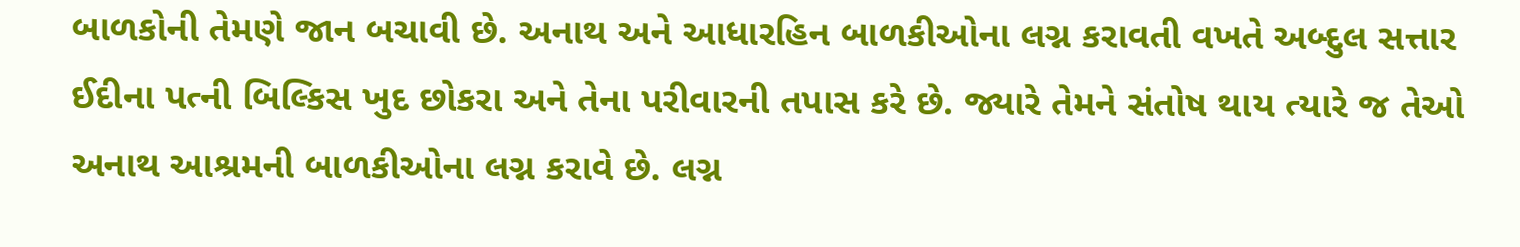બાળકોની તેમણે જાન બચાવી છે. અનાથ અને આધારહિન બાળકીઓના લગ્ન કરાવતી વખતે અબ્દુલ સત્તાર ઈદીના પત્ની બિલ્કિસ ખુદ છોકરા અને તેના પરીવારની તપાસ કરે છે. જ્યારે તેમને સંતોષ થાય ત્યારે જ તેઓ અનાથ આશ્રમની બાળકીઓના લગ્ન કરાવે છે. લગ્ન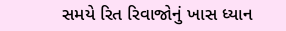સમયે રિત રિવાજોનું ખાસ ધ્યાન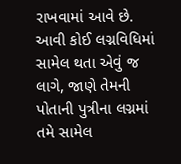રાખવામાં આવે છે.
આવી કોઈ લગ્નવિધિમાં સામેલ થતા એવું જ લાગે, જાણે તેમની પોતાની પુત્રીના લગ્નમાં તમે સામેલ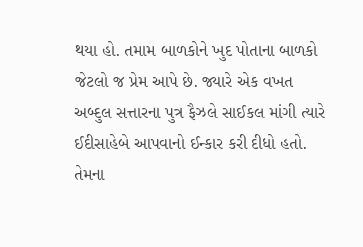થયા હો. તમામ બાળકોને ખુદ પોતાના બાળકો જેટલો જ પ્રેમ આપે છે. જ્યારે એક વખત અબ્દુલ સત્તારના પુત્ર ફૈઝલે સાઈકલ માંગી ત્યારે ઈદીસાહેબે આપવાનો ઈન્કાર કરી દીધો હતો. તેમના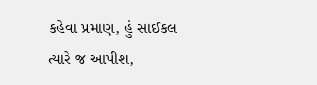કહેવા પ્રમાણ, હું સાઈકલ ત્યારે જ આપીશ,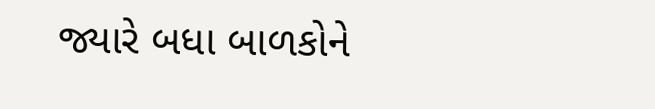જ્યારે બધા બાળકોને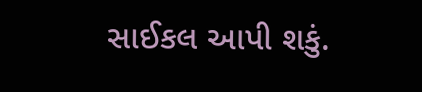સાઈકલ આપી શકું.